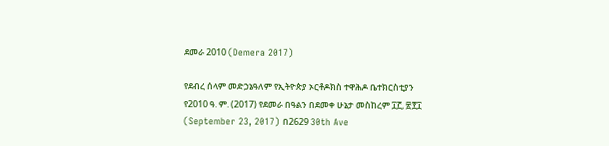ደመራ 2010 (Demera 2017)

የደብረ ሰላም መድኃኔዓለም የኢትዮጵያ ኦርቶዶክስ ተዋሕዶ ቤተክርስቲያን የ2010 ዓ. ም. (2017) የደመራ በዓልን በደመቀ ሁኔታ መስከረም ፲፫, ፳፻፲ (September 23, 2017) በ2629 30th Ave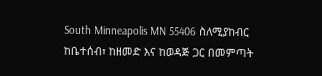South Minneapolis MN 55406 ስለሚያከብር ከቤተሰብ፣ ከዘመድ እና ከወዳጅ ጋር በመምጣት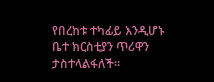የበረከቱ ተካፊይ እንዲሆኑ ቤተ ክርስቲያን ጥሪዋን ታስተላልፋለች።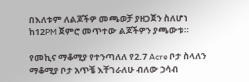በእለቱም ለልጆችዎ መጫወቻ ያዘጋጀን ስለሆነ ከ12PM ጀምሮ መጥተው ልጆችዎን ያጫውቱ።

የመኪና ማቆሚያ የተንጣለለ የ2.7 Acre ቦታ ስላለን ማቆሚያ ቦታ አጥቼ እቸገራለሁ ብለው ኃሳብ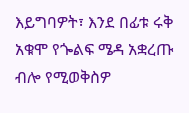እይግባዎት፣ እንደ በፊቱ ሩቅ አቁሞ የጐልፍ ሜዳ አቋረጡ ብሎ የሚወቅስዎ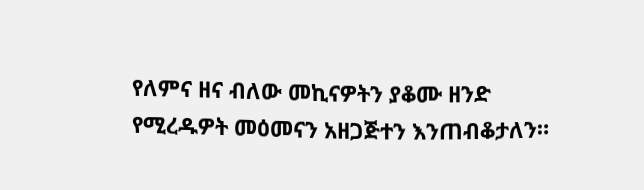የለምና ዘና ብለው መኪናዎትን ያቆሙ ዘንድ የሚረዱዎት መዕመናን አዘጋጅተን እንጠብቆታለን።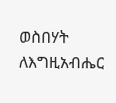ወስበሃት ለእግዚአብሔር